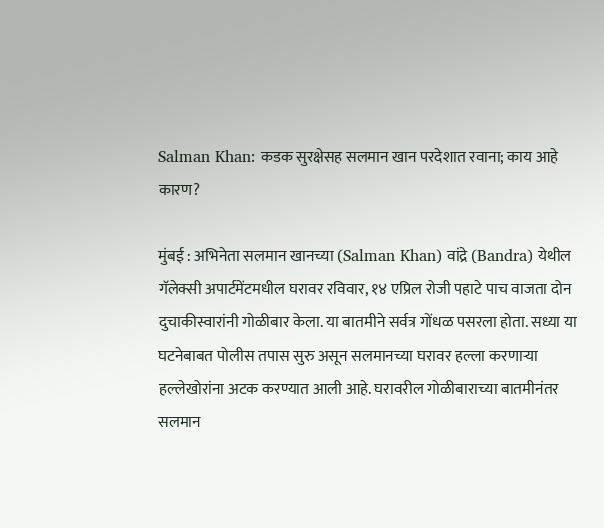Salman Khan: कडक सुरक्षेसह सलमान खान परदेशात रवाना; काय आहे कारण?

मुंबई : अभिनेता सलमान खानच्या (Salman Khan) वांद्रे (Bandra) येथील गॅलेक्सी अपार्टमेंटमधील घरावर रविवार, १४ एप्रिल रोजी पहाटे पाच वाजता दोन दुचाकीस्वारांनी गोळीबार केला. या बातमीने सर्वत्र गोंधळ पसरला होता. सध्या या घटनेबाबत पोलीस तपास सुरु असून सलमानच्या घरावर हल्ला करणाऱ्या हल्लेखोरांना अटक करण्यात आली आहे. घरावरील गोळीबाराच्या बातमीनंतर सलमान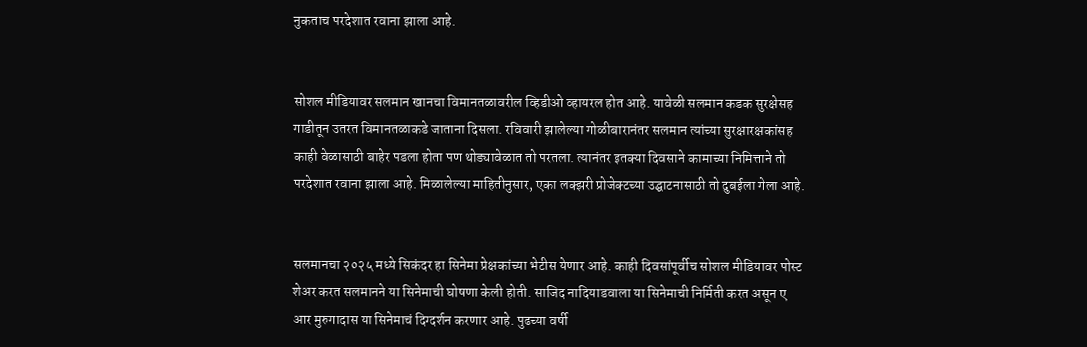नुकताच परदेशात रवाना झाला आहे.


सोशल मीडियावर सलमान खानचा विमानतळावरील व्हिडीओ व्हायरल होत आहे. यावेळी सलमान कडक सुरक्षेसह गाडीतून उतरत विमानतळाकडे जाताना दिसला. रविवारी झालेल्या गोळीबारानंतर सलमान त्यांच्या सुरक्षारक्षकांसह काही वेळासाठी बाहेर पडला होता पण थोड्यावेळात तो परतला. त्यानंतर इतक्या दिवसाने कामाच्या निमित्ताने तो परदेशात रवाना झाला आहे. मिळालेल्या माहितीनुसार, एका लक्झरी प्रोजेक्टच्या उद्घाटनासाठी तो दुबईला गेला आहे.


सलमानचा २०२५ मध्ये सिकंदर हा सिनेमा प्रेक्षकांच्या भेटीस येणार आहे. काही दिवसांपूर्वीच सोशल मीडियावर पोस्ट शेअर करत सलमानने या सिनेमाची घोषणा केली होती. साजिद नादियाडवाला या सिनेमाची निर्मिती करत असून ए आर मुरुगादास या सिनेमाचं दिग्दर्शन करणार आहे. पुढच्या वर्षी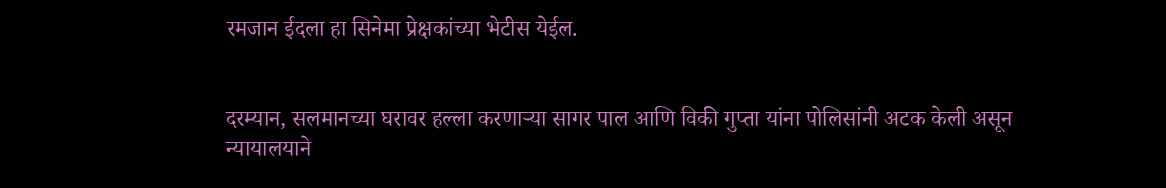रमजान ईदला हा सिनेमा प्रेक्षकांच्या भेटीस येईल.


दरम्यान, सलमानच्या घरावर हल्ला करणाऱ्या सागर पाल आणि विकी गुप्ता यांना पोलिसांनी अटक केली असून न्यायालयाने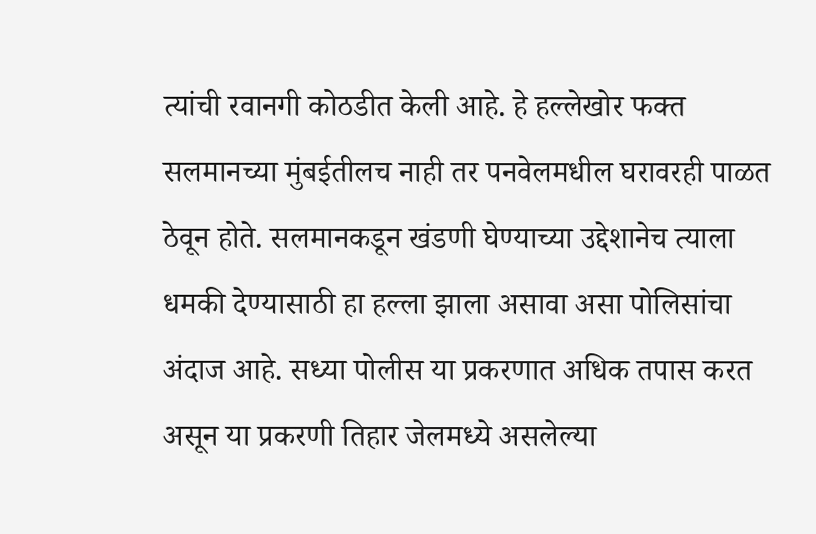त्यांची रवानगी कोठडीत केली आहे. हे हल्लेखोर फक्त सलमानच्या मुंबईतीलच नाही तर पनवेलमधील घरावरही पाळत ठेवून होते. सलमानकडून खंडणी घेण्याच्या उद्देशानेच त्याला धमकी देण्यासाठी हा हल्ला झाला असावा असा पोलिसांचा अंदाज आहे. सध्या पोलीस या प्रकरणात अधिक तपास करत असून या प्रकरणी तिहार जेलमध्ये असलेल्या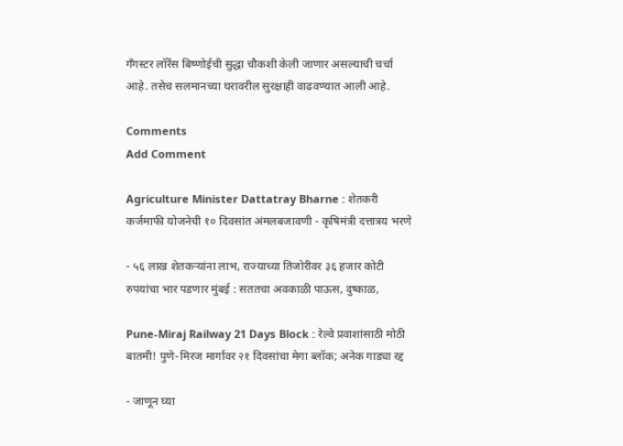गँगस्टर लॉरेंस बिष्णोईची सुद्धा चौकशी केली जाणार असल्याची चर्चा आहे. तसेच सलमानच्या घरावरील सुरक्षाही वाढवण्यात आली आहे.

Comments
Add Comment

Agriculture Minister Dattatray Bharne : शेतकरी कर्जमाफी योजनेची १० दिवसांत अंमलबजावणी - कृषिमंत्री दत्तात्रय भरणे

- ५६ लाख शेतकऱ्यांना लाभ, राज्याच्या तिजोरीवर ३६ हजार कोटी रुपयांचा भार पडणार मुंबई : सततचा अवकाळी पाऊस, दुष्काळ,

Pune-Miraj Railway 21 Days Block : रेल्वे प्रवाशांसाठी मोठी बातमी! पुणे-मिरज मार्गावर २१ दिवसांचा मेगा ब्लॉक; अनेक गाड्या रद्द

- जाणून घ्या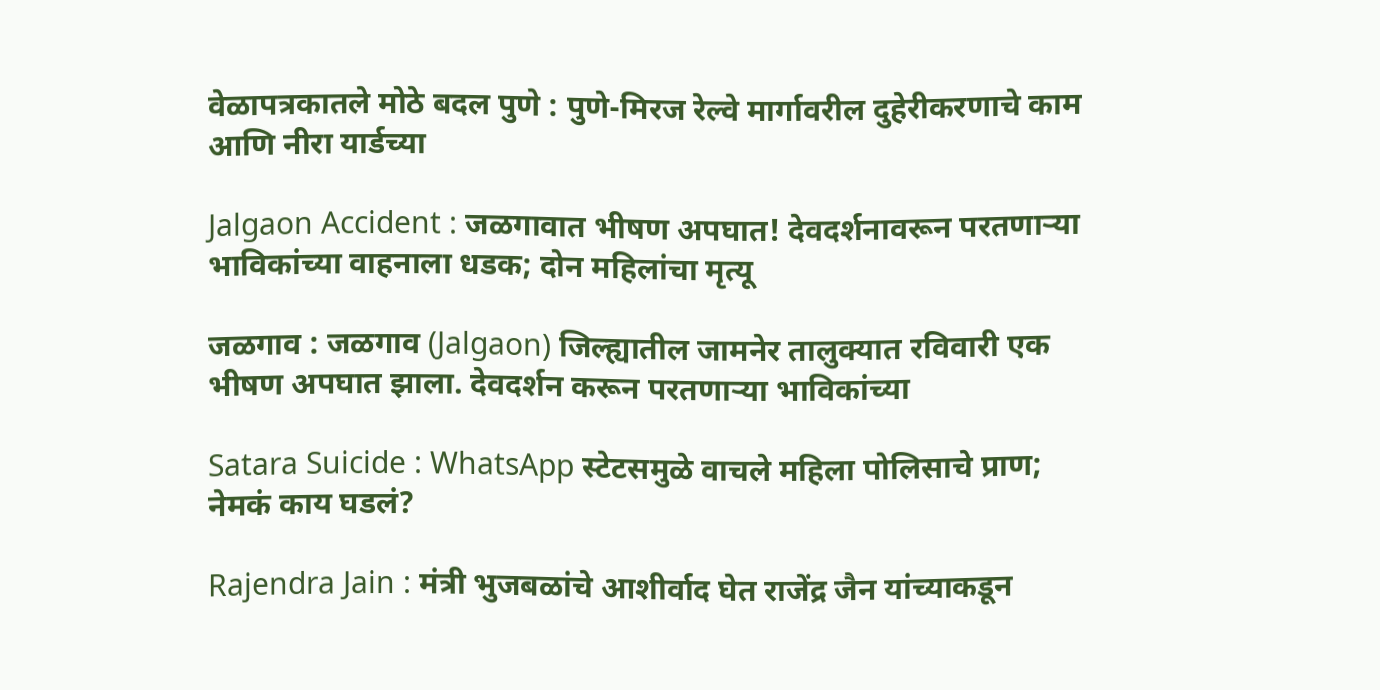वेळापत्रकातले मोठे बदल पुणे : पुणे-मिरज रेल्वे मार्गावरील दुहेरीकरणाचे काम आणि नीरा यार्डच्या

Jalgaon Accident : जळगावात भीषण अपघात! देवदर्शनावरून परतणाऱ्या भाविकांच्या वाहनाला धडक; दोन महिलांचा मृत्यू

जळगाव : जळगाव (Jalgaon) जिल्ह्यातील जामनेर तालुक्यात रविवारी एक भीषण अपघात झाला. देवदर्शन करून परतणाऱ्या भाविकांच्या

Satara Suicide : WhatsApp स्टेटसमुळे वाचले महिला पोलिसाचे प्राण; नेमकं काय घडलं?

Rajendra Jain : मंत्री भुजबळांचे आशीर्वाद घेत राजेंद्र जैन यांच्याकडून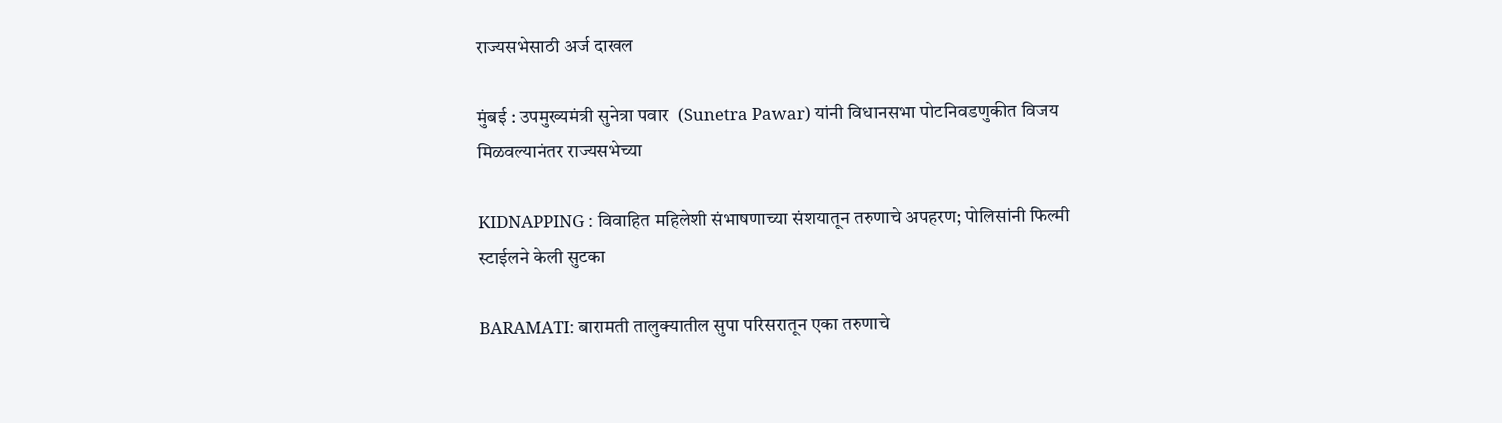राज्यसभेसाठी अर्ज दाखल

मुंबई : उपमुख्यमंत्री सुनेत्रा पवार  (Sunetra Pawar) यांनी विधानसभा पोटनिवडणुकीत विजय मिळवल्यानंतर राज्यसभेच्या

KIDNAPPING : विवाहित महिलेशी संभाषणाच्या संशयातून तरुणाचे अपहरण; पोलिसांनी फिल्मी स्टाईलने केली सुटका

BARAMATI: बारामती तालुक्यातील सुपा परिसरातून एका तरुणाचे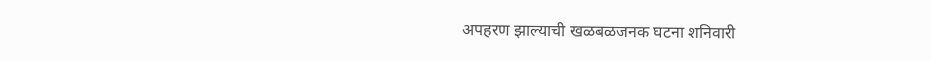अपहरण झाल्याची खळबळजनक घटना शनिवारी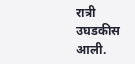रात्री उघडकीस आली.